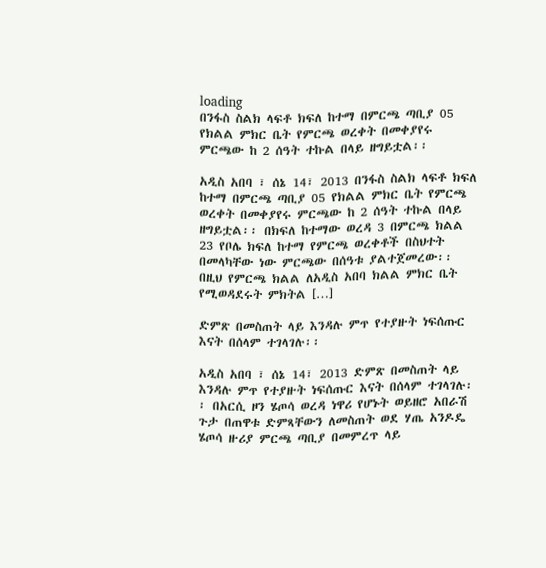loading
በንፋስ ስልክ ላፍቶ ክፍለ ከተማ በምርጫ ጣቢያ 05 የክልል ምክር ቤት የምርጫ ወረቀት በመቀያየሩ ምርጫው ከ 2 ሰዓት ተኩል በላይ ዘግይቷል፡፡

አዲስ አበባ ፣ ሰኔ 14፣ 2013 በንፋስ ስልክ ላፍቶ ክፍለ ከተማ በምርጫ ጣቢያ 05 የክልል ምክር ቤት የምርጫ ወረቀት በመቀያየሩ ምርጫው ከ 2 ሰዓት ተኩል በላይ ዘግይቷል፡፡ በክፍለ ከተማው ወረዳ 3 በምርጫ ክልል 23 የቦሌ ክፍለ ከተማ የምርጫ ወረቀቶች በስህተት በመላካቸው ነው ምርጫው በሰዓቱ ያልተጀመረው፡፡ በዚህ የምርጫ ክልል ለአዲስ አበባ ክልል ምክር ቤት የሚወዳደሩት ምክትል […]

ድምጽ በመስጠት ላይ እንዳሉ ምጥ የተያዙት ነፍሰጡር እናት በሰላም ተገላገሉ፡፡

አዲስ አበባ ፣ ሰኔ 14፣ 2013 ድምጽ በመስጠት ላይ እንዳሉ ምጥ የተያዙት ነፍሰጡር እናት በሰላም ተገላገሉ፡፡ በአርሲ ዞን ሄጦሳ ወረዳ ነዋሪ የሆኑት ወይዘሮ አበራሽ ጉታ በጠዋቱ ድምጻቸውን ለመስጠት ወደ ሃጤ አንዶዴ ሄጦሳ ዙሪያ ምርጫ ጣቢያ በመምረጥ ላይ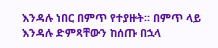እንዳሉ ነበር በምጥ የተያዙት፡፡ በምጥ ላይ እንዳሉ ድምጻቸውን ከሰጡ በኋላ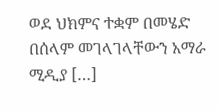ወደ ህክምና ተቋም በመሄድ በሰላም መገላገላቸውን አማራ ሚዲያ […]